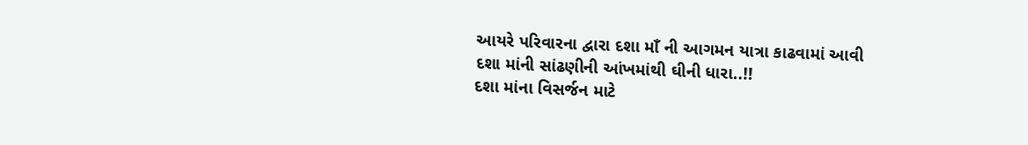આયરે પરિવારના દ્વારા દશા માઁ ની આગમન યાત્રા કાઢવામાં આવી
દશા માંની સાંઢણીની આંખમાંથી ઘીની ધારા..!!
દશા માંના વિસર્જન માટે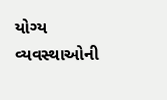યોગ્ય વ્યવસ્થાઓની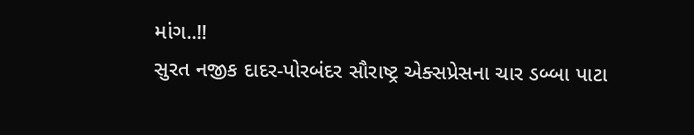માંગ..!!
સુરત નજીક દાદર-પોરબંદર સૌરાષ્ટ્ર એક્સપ્રેસના ચાર ડબ્બા પાટા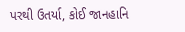પરથી ઉતર્યા, કોઈ જાનહાનિ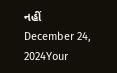નહીં
December 24, 2024Your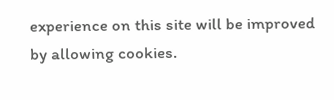experience on this site will be improved by allowing cookies.